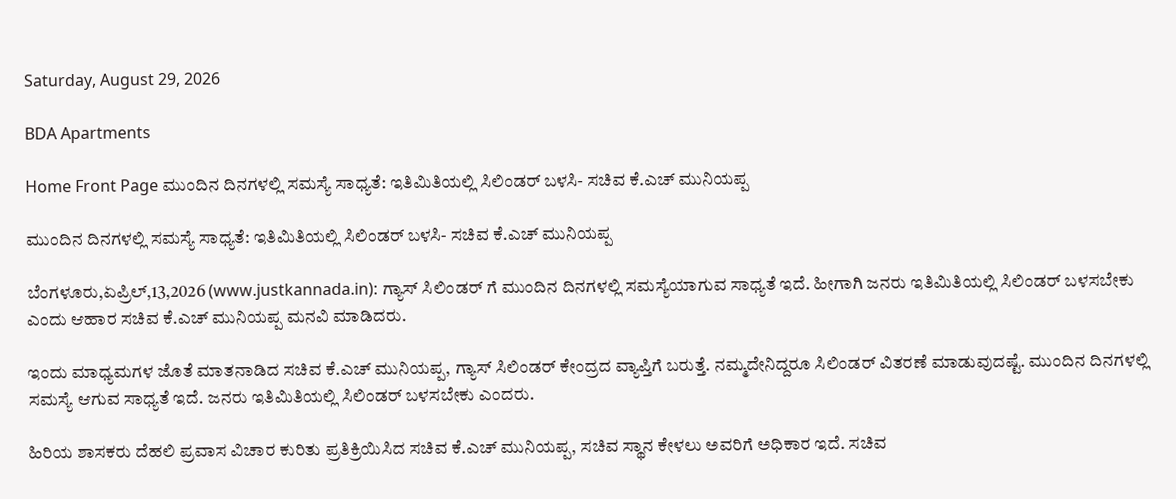Saturday, August 29, 2026

BDA Apartments

Home Front Page ಮುಂದಿನ ದಿನಗಳಲ್ಲಿ ಸಮಸ್ಯೆ ಸಾಧ್ಯತೆ: ಇತಿಮಿತಿಯಲ್ಲಿ ಸಿಲಿಂಡರ್ ಬಳಸಿ- ಸಚಿವ ಕೆ.ಎಚ್ ಮುನಿಯಪ್ಪ

ಮುಂದಿನ ದಿನಗಳಲ್ಲಿ ಸಮಸ್ಯೆ ಸಾಧ್ಯತೆ: ಇತಿಮಿತಿಯಲ್ಲಿ ಸಿಲಿಂಡರ್ ಬಳಸಿ- ಸಚಿವ ಕೆ.ಎಚ್ ಮುನಿಯಪ್ಪ

ಬೆಂಗಳೂರು,ಏಪ್ರಿಲ್,13,2026 (www.justkannada.in): ಗ್ಯಾಸ್ ಸಿಲಿಂಡರ್ ಗೆ ಮುಂದಿನ ದಿನಗಳಲ್ಲಿ ಸಮಸ್ಯೆಯಾಗುವ ಸಾಧ್ಯತೆ ಇದೆ. ಹೀಗಾಗಿ ಜನರು ಇತಿಮಿತಿಯಲ್ಲಿ ಸಿಲಿಂಡರ್ ಬಳಸಬೇಕು ಎಂದು ಆಹಾರ ಸಚಿವ ಕೆ.ಎಚ್ ಮುನಿಯಪ್ಪ ಮನವಿ ಮಾಡಿದರು.

ಇಂದು ಮಾಧ್ಯಮಗಳ ಜೊತೆ ಮಾತನಾಡಿದ ಸಚಿವ ಕೆ.ಎಚ್ ಮುನಿಯಪ್ಪ, ಗ್ಯಾಸ್ ಸಿಲಿಂಡರ್ ಕೇಂದ್ರದ ವ್ಯಾಪ್ತಿಗೆ ಬರುತ್ತೆ. ನಮ್ಮದೇನಿದ್ದರೂ ಸಿಲಿಂಡರ್ ವಿತರಣೆ ಮಾಡುವುದಷ್ಟೆ. ಮುಂದಿನ ದಿನಗಳಲ್ಲಿ ಸಮಸ್ಯೆ ಆಗುವ ಸಾಧ್ಯತೆ ಇದೆ. ಜನರು ಇತಿಮಿತಿಯಲ್ಲಿ ಸಿಲಿಂಡರ್ ಬಳಸಬೇಕು ಎಂದರು.

ಹಿರಿಯ ಶಾಸಕರು ದೆಹಲಿ ಪ್ರವಾಸ ವಿಚಾರ ಕುರಿತು ಪ್ರತಿಕ್ರಿಯಿಸಿದ ಸಚಿವ ಕೆ.ಎಚ್ ಮುನಿಯಪ್ಪ, ಸಚಿವ ಸ್ಥಾನ ಕೇಳಲು ಅವರಿಗೆ ಅಧಿಕಾರ ಇದೆ. ಸಚಿವ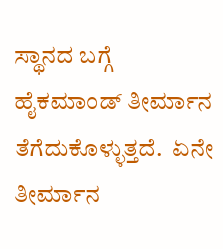ಸ್ಥಾನದ ಬಗ್ಗೆ ಹೈಕಮಾಂಡ್ ತೀರ್ಮಾನ ತೆಗೆದುಕೊಳ್ಳುತ್ತದೆ.  ಏನೇ ತೀರ್ಮಾನ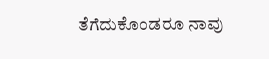ತೆಗೆದುಕೊಂಡರೂ ನಾವು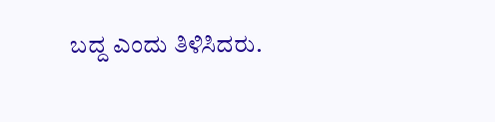ಬದ್ದ ಎಂದು ತಿಳಿಸಿದರು.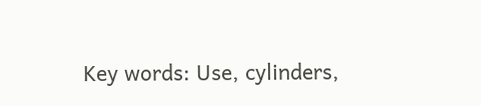Key words: Use, cylinders,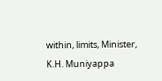within, limits, Minister, K.H. Muniyappa